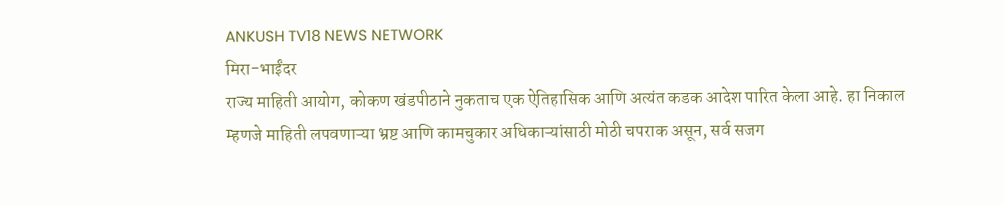ANKUSH TV18 NEWS NETWORK
मिरा-भाईंदर
राज्य माहिती आयोग, कोकण खंडपीठाने नुकताच एक ऐतिहासिक आणि अत्यंत कडक आदेश पारित केला आहे. हा निकाल म्हणजे माहिती लपवणाऱ्या भ्रष्ट आणि कामचुकार अधिकाऱ्यांसाठी मोठी चपराक असून, सर्व सजग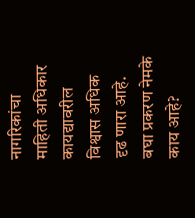नागरिकांचा माहिती अधिकार कायद्यावरील विश्वास अधिक दृढ णारा आहे.
बघा प्रकरण नेमके काय आहे?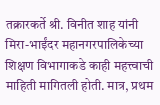तक्रारकर्ते श्री. विनीत शाह यांनी मिरा-भाईंदर महानगरपालिकेच्या शिक्षण विभागाकडे काही महत्त्वाची माहिती मागितली होती. मात्र, प्रथम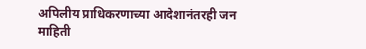अपिलीय प्राधिकरणाच्या आदेशानंतरही जन माहिती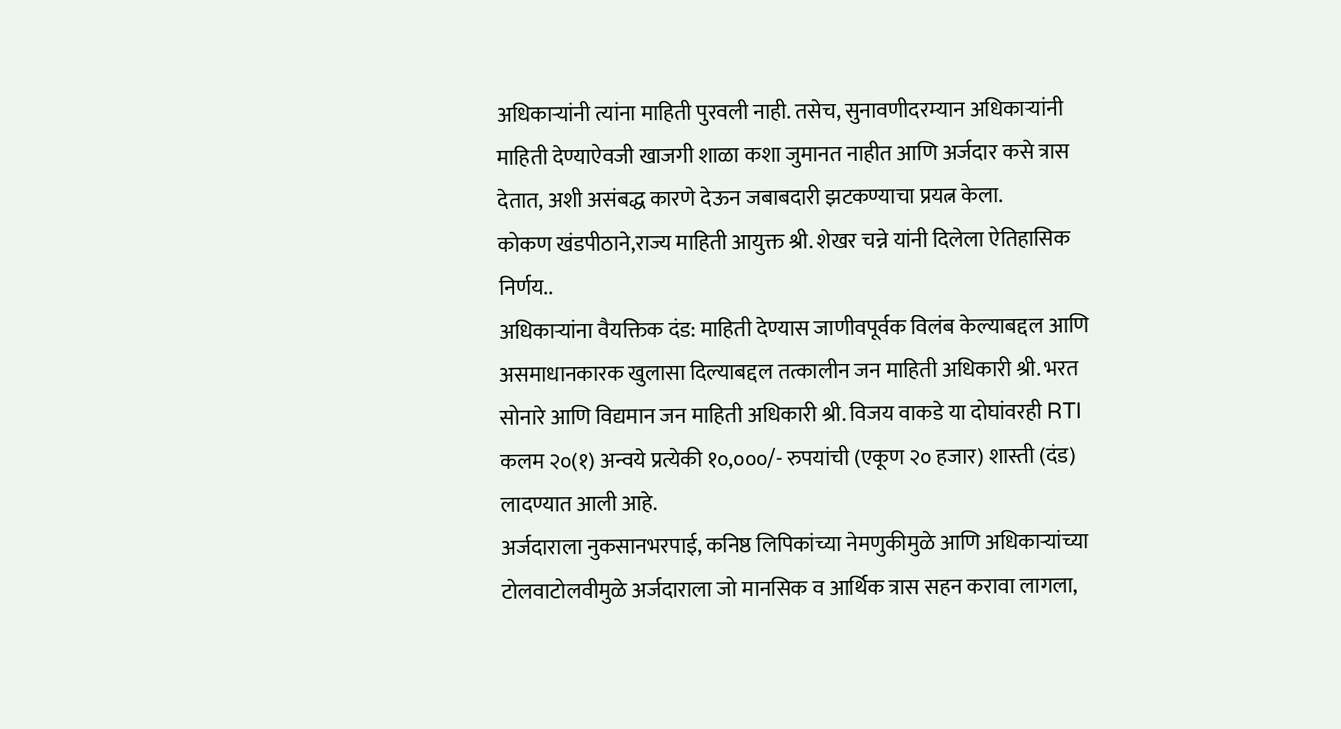अधिकाऱ्यांनी त्यांना माहिती पुरवली नाही. तसेच, सुनावणीदरम्यान अधिकाऱ्यांनी माहिती देण्याऐवजी खाजगी शाळा कशा जुमानत नाहीत आणि अर्जदार कसे त्रास देतात, अशी असंबद्ध कारणे देऊन जबाबदारी झटकण्याचा प्रयत्न केला.
कोकण खंडपीठाने,राज्य माहिती आयुक्त श्री. शेखर चन्ने यांनी दिलेला ऐतिहासिक निर्णय..
अधिकाऱ्यांना वैयक्तिक दंड: माहिती देण्यास जाणीवपूर्वक विलंब केल्याबद्दल आणि असमाधानकारक खुलासा दिल्याबद्दल तत्कालीन जन माहिती अधिकारी श्री. भरत सोनारे आणि विद्यमान जन माहिती अधिकारी श्री. विजय वाकडे या दोघांवरही RTI कलम २०(१) अन्वये प्रत्येकी १०,०००/- रुपयांची (एकूण २० हजार) शास्ती (दंड) लादण्यात आली आहे.
अर्जदाराला नुकसानभरपाई, कनिष्ठ लिपिकांच्या नेमणुकीमुळे आणि अधिकाऱ्यांच्या टोलवाटोलवीमुळे अर्जदाराला जो मानसिक व आर्थिक त्रास सहन करावा लागला,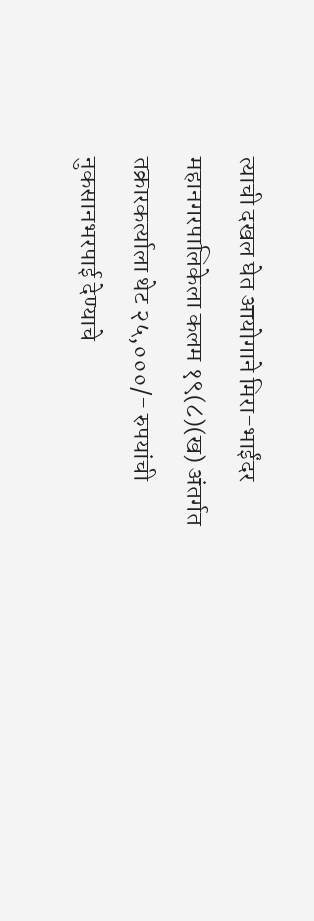त्याची दखल घेत आयोगाने मिरा-भाईंदर महानगरपालिकेला कलम १९(८)(ख) अंतर्गत तक्रारकर्त्याला थेट २५,०००/- रुपयांची नुकसानभरपाई देण्याचे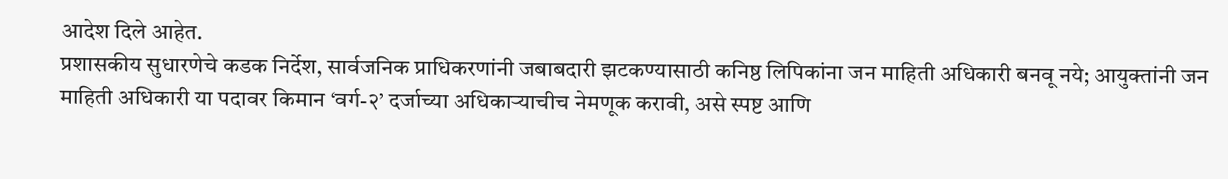आदेश दिले आहेत.
प्रशासकीय सुधारणेचे कडक निर्देश, सार्वजनिक प्राधिकरणांनी जबाबदारी झटकण्यासाठी कनिष्ठ लिपिकांना जन माहिती अधिकारी बनवू नये; आयुक्तांनी जन माहिती अधिकारी या पदावर किमान ‘वर्ग-२’ दर्जाच्या अधिकाऱ्याचीच नेमणूक करावी, असे स्पष्ट आणि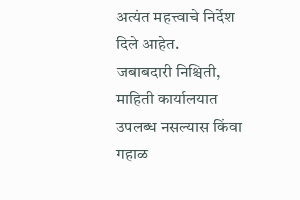अत्यंत महत्त्वाचे निर्देश दिले आहेत.
जबाबदारी निश्चिती, माहिती कार्यालयात उपलब्ध नसल्यास किंवा गहाळ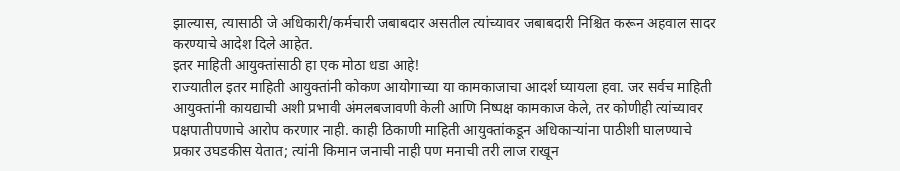झाल्यास, त्यासाठी जे अधिकारी/कर्मचारी जबाबदार असतील त्यांच्यावर जबाबदारी निश्चित करून अहवाल सादर करण्याचे आदेश दिले आहेत.
इतर माहिती आयुक्तांसाठी हा एक मोठा धडा आहे!
राज्यातील इतर माहिती आयुक्तांनी कोकण आयोगाच्या या कामकाजाचा आदर्श घ्यायला हवा. जर सर्वच माहिती आयुक्तांनी कायद्याची अशी प्रभावी अंमलबजावणी केली आणि निष्पक्ष कामकाज केले, तर कोणीही त्यांच्यावर पक्षपातीपणाचे आरोप करणार नाही. काही ठिकाणी माहिती आयुक्तांकडून अधिकाऱ्यांना पाठीशी घालण्याचे प्रकार उघडकीस येतात; त्यांनी किमान जनाची नाही पण मनाची तरी लाज राखून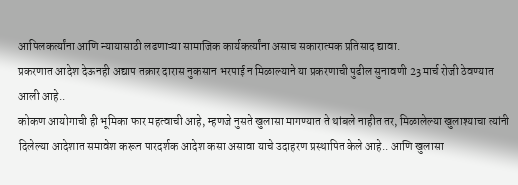आपिलकर्त्यांना आणि न्यायासाठी लढणाऱ्या सामाजिक कार्यकर्त्यांना असाच सकारात्मक प्रतिसाद द्यावा.
प्रकरणात आदेश देऊनही अद्याप तक्रार दारास नुकसान भरपाई न मिळाल्याने या प्रकरणाची पुढील सुनावणी 23 मार्च रोजी ठेवण्यात आली आहे..
कोकण आयोगाची ही भूमिका फार महत्वाची आहे, म्हणजे नुसते खुलासा मागण्यात ते थांबले नाहीत तर, मिळालेल्या खुलाश्याचा त्यांनी दिलेल्या आदेशात समावेश करून पारदर्शक आदेश कसा असावा याचे उदाहरण प्रस्थापित केले आहे.. आणि खुलासा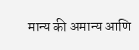मान्य की अमान्य आणि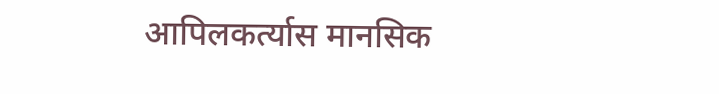आपिलकर्त्यास मानसिक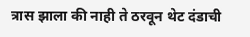त्रास झाला की नाही ते ठरवून थेट दंडाची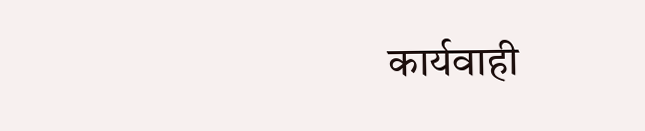कार्यवाही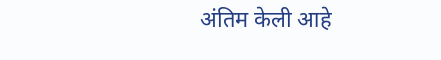अंतिम केली आहे